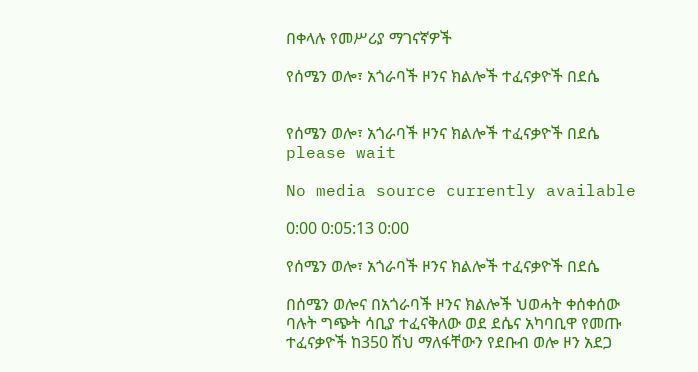በቀላሉ የመሥሪያ ማገናኛዎች

የሰሜን ወሎ፣ አጎራባች ዞንና ክልሎች ተፈናቃዮች በደሴ


የሰሜን ወሎ፣ አጎራባች ዞንና ክልሎች ተፈናቃዮች በደሴ
please wait

No media source currently available

0:00 0:05:13 0:00

የሰሜን ወሎ፣ አጎራባች ዞንና ክልሎች ተፈናቃዮች በደሴ

በሰሜን ወሎና በአጎራባች ዞንና ክልሎች ህወሓት ቀሰቀሰው ባሉት ግጭት ሳቢያ ተፈናቅለው ወደ ደሴና አካባቢዋ የመጡ ተፈናቃዮች ከ350 ሽህ ማለፋቸውን የደቡብ ወሎ ዞን አደጋ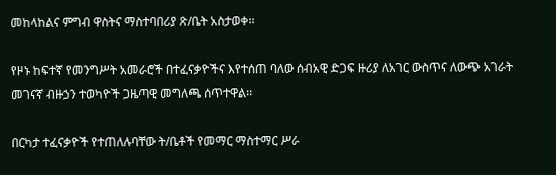መከላከልና ምግብ ዋስትና ማስተባበሪያ ጽ/ቤት አስታወቀ፡፡

የዞኑ ከፍተኛ የመንግሥት አመራሮች በተፈናቃዮችና እየተሰጠ ባለው ሰብአዊ ድጋፍ ዙሪያ ለአገር ውስጥና ለውጭ አገራት መገናኛ ብዙኃን ተወካዮች ጋዜጣዊ መግለጫ ሰጥተዋል፡፡

በርካታ ተፈናቃዮች የተጠለሉባቸው ት/ቤቶች የመማር ማስተማር ሥራ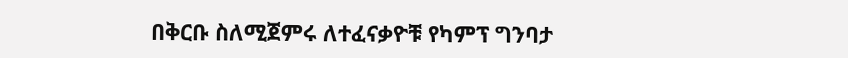በቅርቡ ስለሚጀምሩ ለተፈናቃዮቹ የካምፕ ግንባታ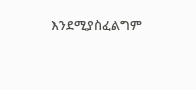እንደሚያስፈልግም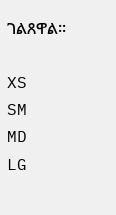ገልጸዋል፡፡

XS
SM
MD
LG